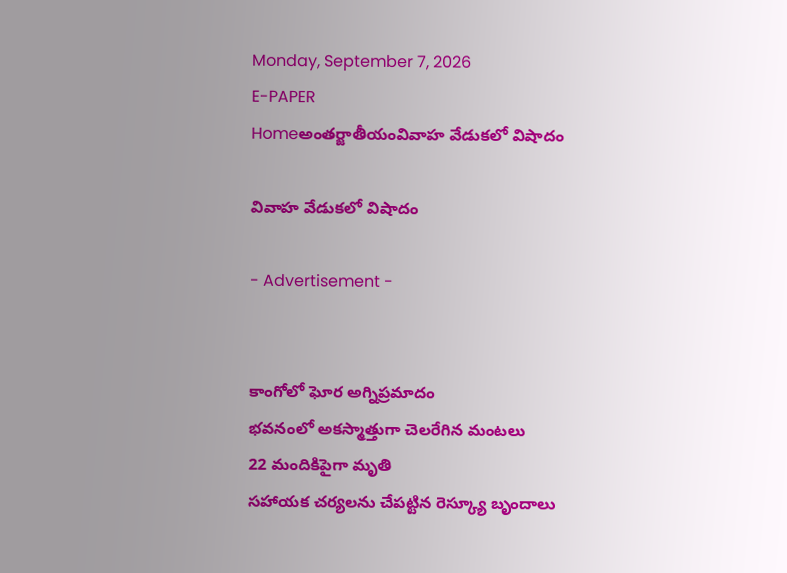Monday, September 7, 2026
E-PAPER
Homeఅంతర్జాతీయంవివాహ వేడుకలో విషాదం

వివాహ వేడుకలో విషాదం

- Advertisement -


కాంగోలో ఘోర అగ్నిప్రమాదం
భవనంలో అకస్మాత్తుగా చెలరేగిన మంటలు
22 మందికిపైగా మృతి
సహాయక చర్యలను చేపట్టిన రెస్క్యూ బృందాలు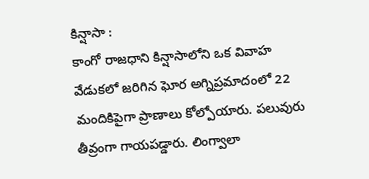కిన్షాసా :
కాంగో రాజధాని కిన్షాసాలోని ఒక వివాహ వేడుకలో జరిగిన ఘోర అగ్నిప్రమాదంలో 22 మందికిపైగా ప్రాణాలు కోల్పోయారు. పలువురు తీవ్రంగా గాయపడ్డారు. లింగ్వాలా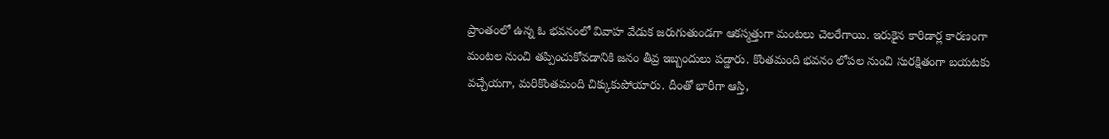ప్రాంతంలో ఉన్న ఓ భవనంలో వివాహ వేడుక జరుగుతుండగా ఆకస్మత్తుగా మంటలు చెలరేగాయి. ఇరుకైన కారిడార్ల కారణంగా మంటల నుంచి తప్పించుకోవడానికి జనం తీవ్ర ఇబ్బందులు పడ్డారు. కొంతమంది భవనం లోపల నుంచి సురక్షితంగా బయటకు వచ్చేయగా, మరికొంతమంది చిక్కుకుపోయారు. దీంతో భారీగా ఆస్తి,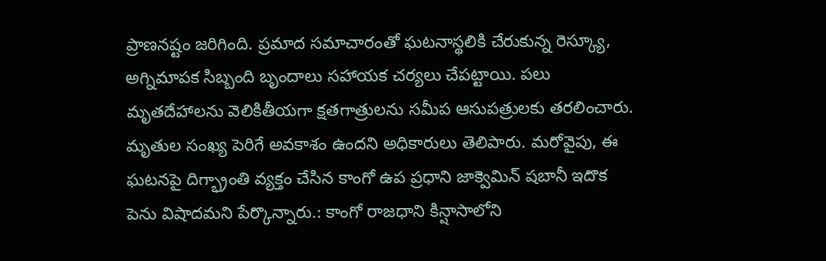ప్రాణనష్టం జరిగింది. ప్రమాద సమాచారంతో ఘటనాస్థలికి చేరుకున్న రెస్క్యూ, అగ్నిమాపక సిబ్బంది బృందాలు సహాయక చర్యలు చేపట్టాయి. పలు మృతదేహాలను వెలికితీయగా క్షతగాత్రులను సమీప ఆసుపత్రులకు తరలించారు. మృతుల సంఖ్య పెరిగే అవకాశం ఉందని అధికారులు తెలిపారు. మరోవైపు, ఈ ఘటనపై దిగ్భ్రాంతి వ్యక్తం చేసిన కాంగో ఉప ప్రధాని జాక్వెమిన్ షబానీ ఇదొక పెను విషాదమని పేర్కొన్నారు.: కాంగో రాజధాని కిన్షాసాలోని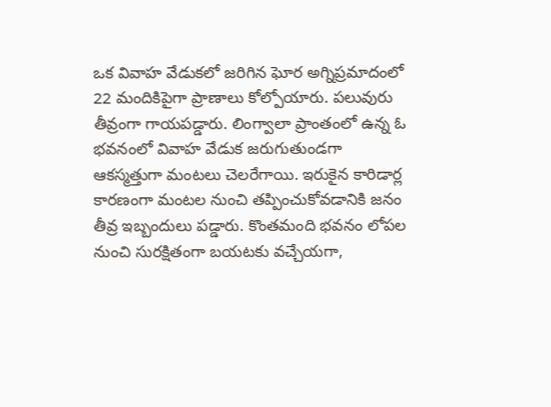ఒక వివాహ వేడుకలో జరిగిన ఘోర అగ్నిప్రమాదంలో 22 మందికిపైగా ప్రాణాలు కోల్పోయారు. పలువురు తీవ్రంగా గాయపడ్డారు. లింగ్వాలా ప్రాంతంలో ఉన్న ఓ భవనంలో వివాహ వేడుక జరుగుతుండగా ఆకస్మత్తుగా మంటలు చెలరేగాయి. ఇరుకైన కారిడార్ల కారణంగా మంటల నుంచి తప్పించుకోవడానికి జనం తీవ్ర ఇబ్బందులు పడ్డారు. కొంతమంది భవనం లోపల నుంచి సురక్షితంగా బయటకు వచ్చేయగా,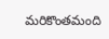మరికొంతమంది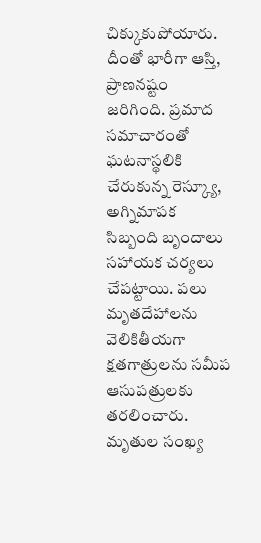చిక్కుకుపోయారు. దీంతో భారీగా ఆస్తి, ప్రాణనష్టం జరిగింది. ప్రమాద సమాచారంతో ఘటనాస్థలికి చేరుకున్న రెస్క్యూ, అగ్నిమాపక సిబ్బంది బృందాలు సహాయక చర్యలు చేపట్టాయి. పలు మృతదేహాలను వెలికితీయగా క్షతగాత్రులను సమీప ఆసుపత్రులకు తరలించారు. మృతుల సంఖ్య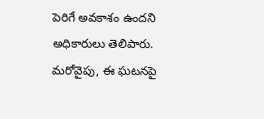పెరిగే అవకాశం ఉందని అధికారులు తెలిపారు. మరోవైపు, ఈ ఘటనపై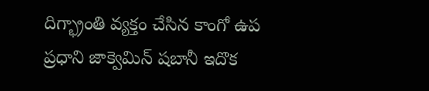దిగ్భ్రాంతి వ్యక్తం చేసిన కాంగో ఉప ప్రధాని జాక్వెమిన్ షబానీ ఇదొక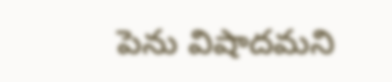పెను విషాదమని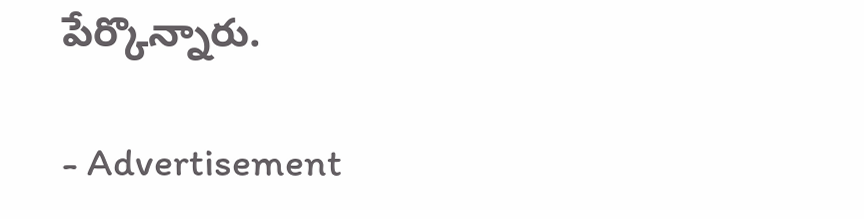పేర్కొన్నారు.

- Advertisement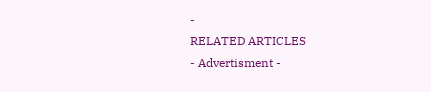-
RELATED ARTICLES
- Advertisment -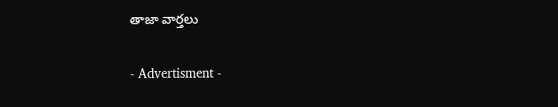తాజా వార్తలు

- Advertisment -